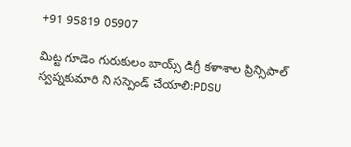+91 95819 05907

మిట్ట గూడెం గురుకులం బాయ్స్ డిగ్రీ కళాశాల ప్రిన్సిపాల్ స్వప్నకుమారి ని సస్పెండ్ చేయాలి:PDSU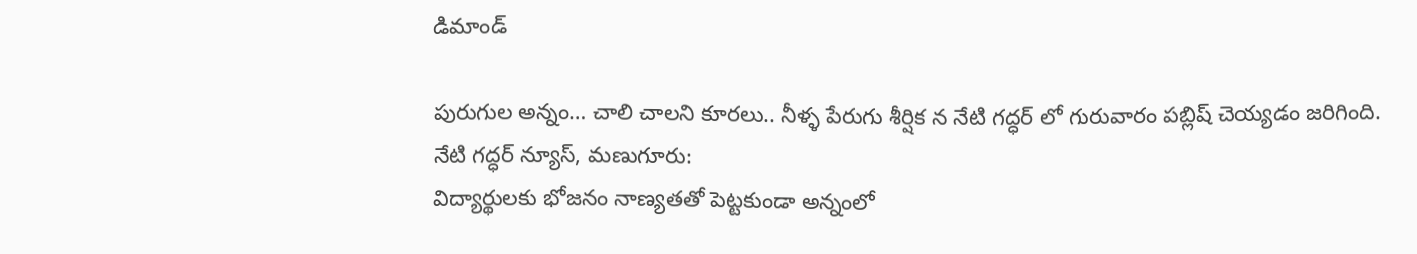డిమాండ్

పురుగుల అన్నం… చాలి చాలని కూరలు.. నీళ్ళ పేరుగు శీర్షిక న నేటి గద్ధర్ లో గురువారం పబ్లిష్ చెయ్యడం జరిగింది.
నేటి గద్ధర్ న్యూస్, మణుగూరు:
విద్యార్థులకు భోజనం నాణ్యతతో పెట్టకుండా అన్నంలో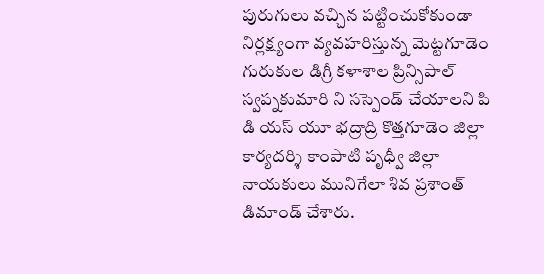పురుగులు వచ్చిన పట్టించుకోకుండా నిర్లక్ష్యంగా వ్యవహరిస్తున్న మెట్టగూడెం గురుకుల డిగ్రీ కళాశాల ప్రిన్సిపాల్ స్వప్నకుమారి ని సస్పెండ్ చేయాలని పి డి యస్ యూ భద్రాద్రి కొత్తగూడెం జిల్లా కార్యదర్శి కాంపాటి పృధ్వీ జిల్లా నాయకులు మునిగేలా శివ ప్రశాంత్ డిమాండ్ చేశారు.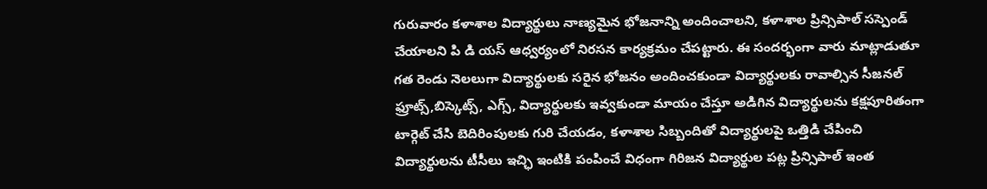గురువారం కళాశాల విద్యార్థులు నాణ్యమైన భోజనాన్ని అందించాలని, కళాశాల ప్రిన్సిపాల్ సస్పెండ్ చేయాలని పి డి యస్ ఆధ్వర్యంలో నిరసన కార్యక్రమం చేపట్టారు. ఈ సందర్భంగా వారు మాట్లాడుతూ గత రెండు నెలలుగా విద్యార్థులకు సరైన భోజనం అందించకుండా విద్యార్థులకు రావాల్సిన సీజనల్ ఫ్రూట్స్,బిస్కెట్స్, ఎగ్స్, విద్యార్థులకు ఇవ్వకుండా మాయం చేస్తూ అడిగిన విద్యార్థులను కక్షపూరితంగా టార్గెట్ చేసి బెదిరింపులకు గురి చేయడం, కళాశాల సిబ్బందితో విద్యార్థులపై ఒత్తిడి చేపించి విద్యార్థులను టీసీలు ఇచ్ఛి ఇంటికి పంపించే విధంగా గిరిజన విద్యార్థుల పట్ల ప్రిన్సిపాల్ ఇంత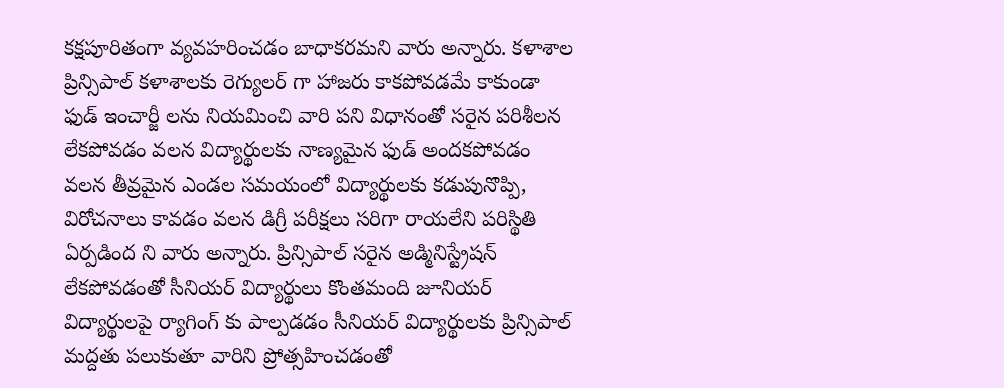కక్షపూరితంగా వ్యవహరించడం బాధాకరమని వారు అన్నారు. కళాశాల ప్రిన్సిపాల్ కళాశాలకు రెగ్యులర్ గా హాజరు కాకపోవడమే కాకుండా ఫుడ్ ఇంచార్జీ లను నియమించి వారి పని విధానంతో సరైన పరిశీలన లేకపోవడం వలన విద్యార్థులకు నాణ్యమైన ఫుడ్ అందకపోవడం వలన తీవ్రమైన ఎండల సమయంలో విద్యార్థులకు కడుపునొప్పి, విరోచనాలు కావడం వలన డిగ్రీ పరీక్షలు సరిగా రాయలేని పరిస్థితి ఏర్పడింద ని వారు అన్నారు. ప్రిన్సిపాల్ సరైన అడ్మినిస్ట్రేషన్ లేకపోవడంతో సీనియర్ విద్యార్థులు కొంతమంది జూనియర్ విద్యార్థులపై ర్యాగింగ్ కు పాల్పడడం సీనియర్ విద్యార్థులకు ప్రిన్సిపాల్ మద్దతు పలుకుతూ వారిని ప్రోత్సహించడంతో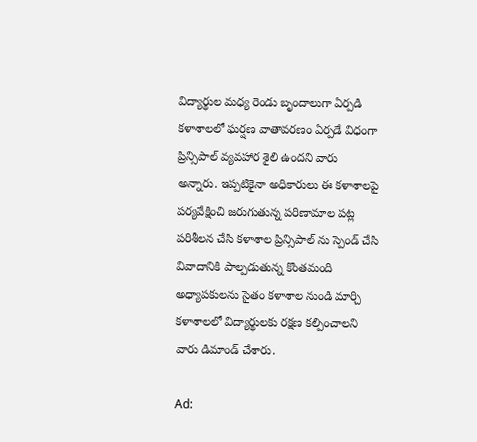విద్యార్థుల మధ్య రెండు బృందాలుగా ఏర్పడి కళాశాలలో ఘర్షణ వాతావరణం ఏర్పడే విధంగా ప్రిన్సిపాల్ వ్యవహార శైలి ఉందని వారు అన్నారు. ఇప్పటికైనా అధికారులు ఈ కళాశాలపై పర్యవేక్షించి జరుగుతున్న పరిణామాల పట్ల పరిశీలన చేసి కళాశాల ప్రిన్సిపాల్ ను స్పెండ్ చేసి వివాదానికి పాల్పడుతున్న కొంతమంది అధ్యాపకులను సైతం కళాశాల నుండి మార్చి కళాశాలలో విద్యార్థులకు రక్షణ కల్పించాలని వారు డిమాండ్ చేశారు.

Ad: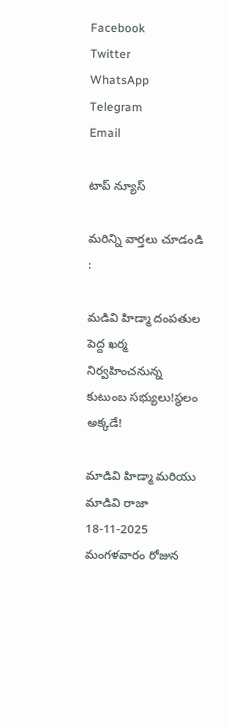Facebook
Twitter
WhatsApp
Telegram
Email

టాప్ న్యూస్

మరిన్ని వార్తలు చూడండి :

మడివి హిడ్మా దంపతుల పెద్ద ఖర్మ నిర్వహించనున్న కుటుంబ సభ్యులు!స్థలం అక్కడే!

మాడివి హిడ్మా మరియు మాడివి రాజా 18-11-2025 మంగళవారం రోజున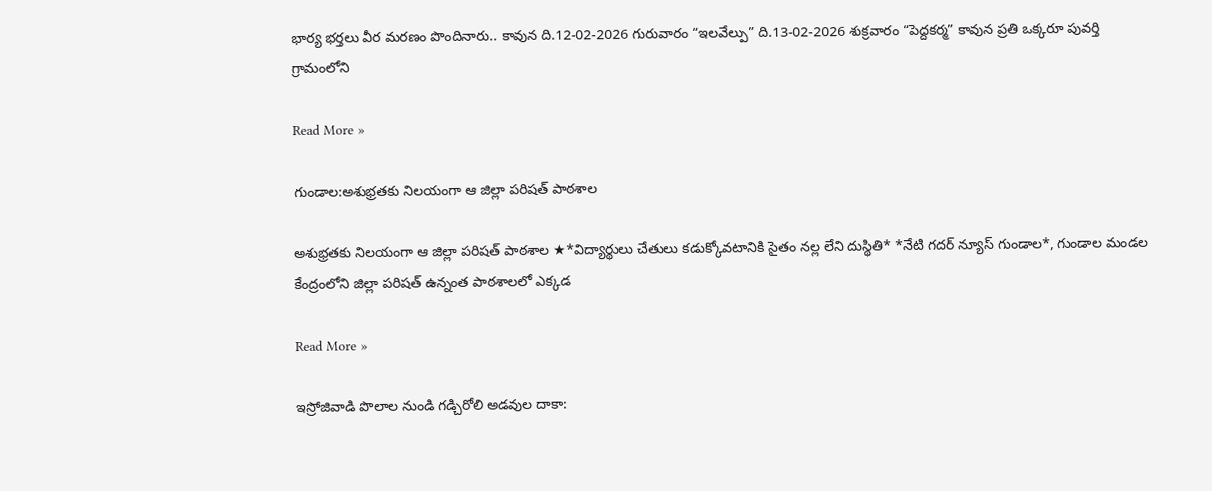భార్య భర్తలు వీర మరణం పొందినారు.. కావున ది.12-02-2026 గురువారం “ఇలవేల్పు” ది.13-02-2026 శుక్రవారం “పెద్దకర్మ” కావున ప్రతి ఒక్కరూ పువర్తి గ్రామంలోని

Read More »

గుండాల:అశుభ్రతకు నిలయంగా ఆ జిల్లా పరిషత్ పాఠశాల

అశుభ్రతకు నిలయంగా ఆ జిల్లా పరిషత్ పాఠశాల ★*విద్యార్థులు చేతులు కడుక్కోవటానికి సైతం నల్ల లేని దుస్థితి* *నేటి గదర్ న్యూస్ గుండాల*, గుండాల మండల కేంద్రంలోని జిల్లా పరిషత్ ఉన్నంత పాఠశాలలో ఎక్కడ

Read More »

ఇస్రోజివాడి పొలాల నుండి గడ్చిరోలి అడవుల దాకా: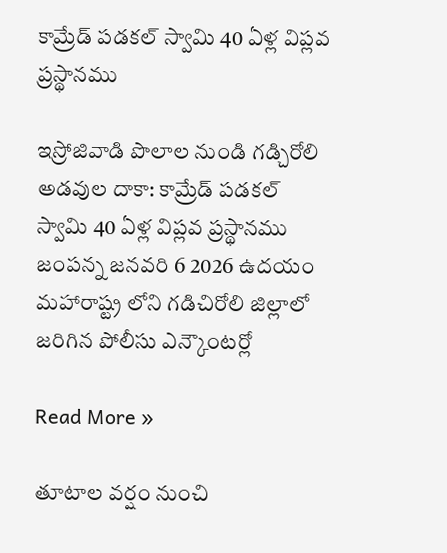కామ్రేడ్ పడకల్ స్వామి 40 ఏళ్ల విప్లవ ప్రస్థానము

ఇస్రోజివాడి పొలాల నుండి గడ్చిరోలి అడవుల దాకా: కామ్రేడ్ పడకల్ స్వామి 40 ఏళ్ల విప్లవ ప్రస్థానము జంపన్న జనవరి 6 2026 ఉదయం మహారాష్ట్ర లోని గడిచిరోలి జిల్లాలో జరిగిన పోలీసు ఎన్కౌంటర్లో

Read More »

తూటాల వర్షం నుంచి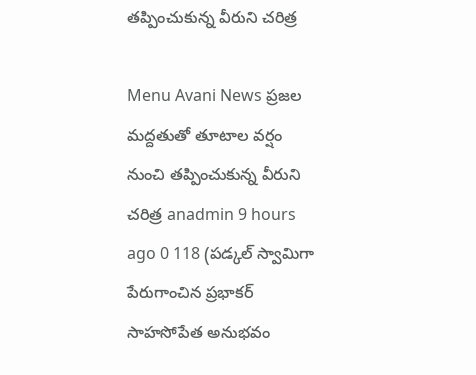తప్పించుకున్న వీరుని చరిత్ర‌

Menu Avani News ప్రజల మద్దతుతో తూటాల వర్షం నుంచి తప్పించుకున్న వీరుని చరిత్ర‌ anadmin 9 hours ago 0 118 (ప‌డ్క‌ల్ స్వామిగా పేరుగాంచిన ప్ర‌భాక‌ర్ సాహ‌సోపేత అనుభ‌వం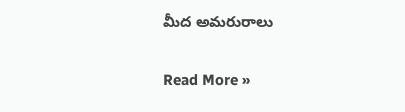మీద అమ‌రురాలు

Read More »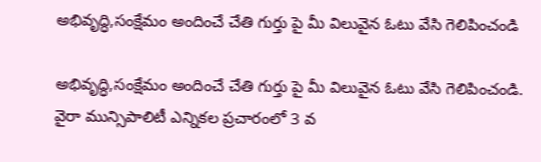అభివృద్ధి,సంక్షేమం అందించే చేతి గుర్తు పై మీ విలువైన ఓటు వేసి గెలిపించండి

అభివృద్ధి,సంక్షేమం అందించే చేతి గుర్తు పై మీ విలువైన ఓటు వేసి గెలిపించండి. వైరా మున్సిపాలిటీ ఎన్నికల ప్రచారంలో 3 వ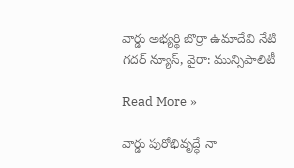వార్డు అభ్యర్థి బొర్రా ఉమాదేవి నేటి గదర్ న్యూస్, వైరా: మున్సిపాలిటీ

Read More »

వార్డు పురోభివృద్ధే నా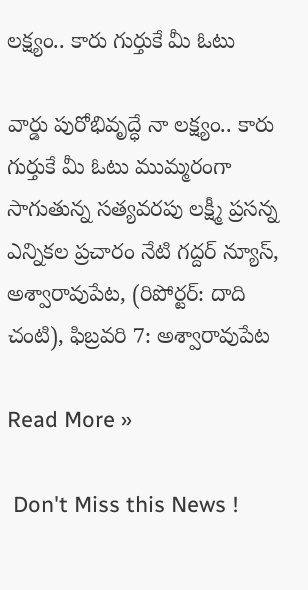లక్ష్యం.. కారు గుర్తుకే మీ ఓటు

వార్డు పురోభివృద్ధే నా లక్ష్యం.. కారు గుర్తుకే మీ ఓటు ముమ్మరంగా సాగుతున్న సత్యవరపు లక్ష్మీ ప్రసన్న ఎన్నికల ప్రచారం నేటి గద్దర్ న్యూస్, అశ్వారావుపేట, (రిపోర్టర్: దాది చంటి), ఫిబ్రవరి 7: అశ్వారావుపేట

Read More »

 Don't Miss this News !